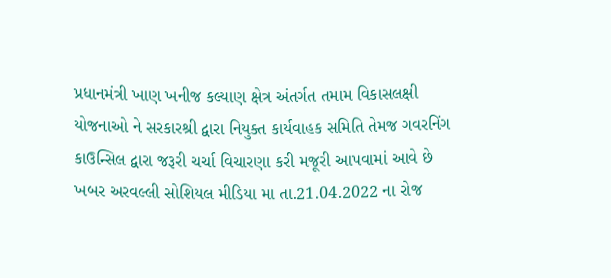પ્રધાનમંત્રી ખાણ ખનીજ કલ્યાણ ક્ષેત્ર અંતર્ગત તમામ વિકાસલક્ષી યોજનાઓ ને સરકારશ્રી દ્વારા નિયુક્ત કાર્યવાહક સમિતિ તેમજ ગવરનિંગ કાઉન્સિલ દ્વારા જરૂરી ચર્ચા વિચારણા કરી મજૂરી આપવામાં આવે છે
ખબર અરવલ્લી સોશિયલ મીડિયા મા તા.21.04.2022 ના રોજ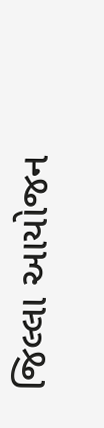જિલ્લા આયોજન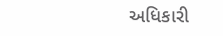અધિકારી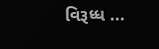વિરૂધ્ધ ...